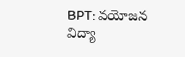BPT: వయోజన విద్యా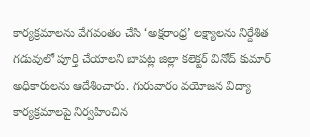కార్యక్రమాలను వేగవంతం చేసి ‘అక్షరాంధ్ర’ లక్ష్యాలను నిర్దేశిత గడువులో పూర్తి చేయాలని బాపట్ల జిల్లా కలెక్టర్ వినోద్ కుమార్ అధికారులను ఆదేశించారు. గురువారం వయోజన విద్యా కార్యక్రమాలపై నిర్వహించిన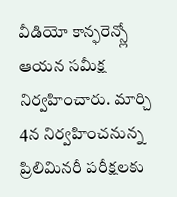వీడియో కాన్ఫరెన్స్లో ఆయన సమీక్ష నిర్వహించారు. మార్చి 4న నిర్వహించనున్న ప్రిలిమినరీ పరీక్షలకు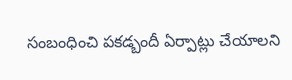సంబంధించి పకడ్బందీ ఏర్పాట్లు చేయాలని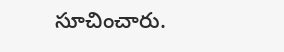సూచించారు.